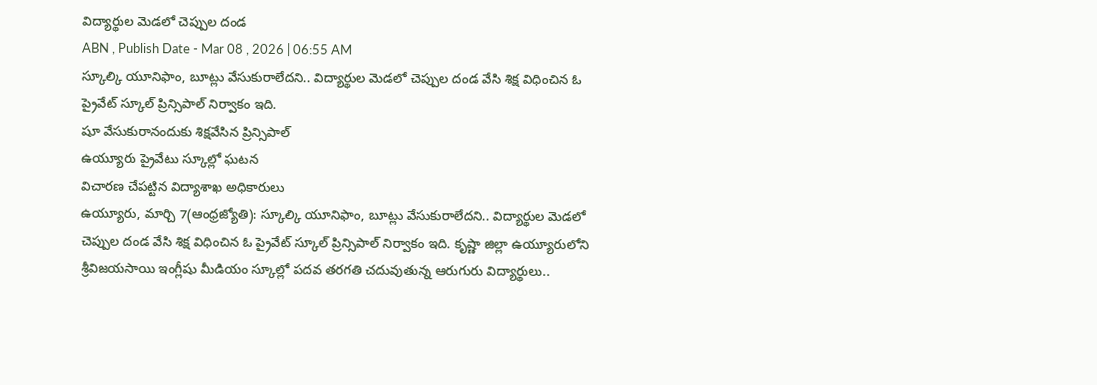విద్యార్థుల మెడలో చెప్పుల దండ
ABN , Publish Date - Mar 08 , 2026 | 06:55 AM
స్కూల్కి యూనిఫాం, బూట్లు వేసుకురాలేదని.. విద్యార్థుల మెడలో చెప్పుల దండ వేసి శిక్ష విధించిన ఓ ప్రైవేట్ స్కూల్ ప్రిన్సిపాల్ నిర్వాకం ఇది.
షూ వేసుకురానందుకు శిక్షవేసిన ప్రిన్సిపాల్
ఉయ్యూరు ప్రైవేటు స్కూల్లో ఘటన
విచారణ చేపట్టిన విద్యాశాఖ అధికారులు
ఉయ్యూరు, మార్చి 7(ఆంధ్రజ్యోతి): స్కూల్కి యూనిఫాం, బూట్లు వేసుకురాలేదని.. విద్యార్థుల మెడలో చెప్పుల దండ వేసి శిక్ష విధించిన ఓ ప్రైవేట్ స్కూల్ ప్రిన్సిపాల్ నిర్వాకం ఇది. కృష్ణా జిల్లా ఉయ్యూరులోని శ్రీవిజయసాయి ఇంగ్లీషు మీడియం స్కూల్లో పదవ తరగతి చదువుతున్న ఆరుగురు విద్యార్థులు..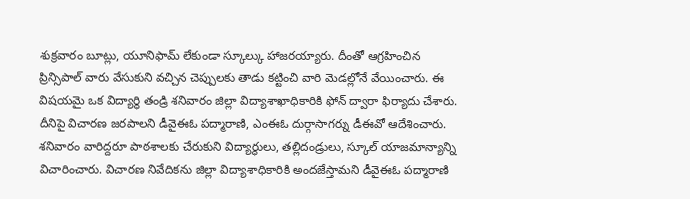శుక్రవారం బూట్లు, యూనిఫామ్ లేకుండా స్కూల్కు హాజరయ్యారు. దీంతో ఆగ్రహించిన ప్రిన్సిపాల్ వారు వేసుకుని వచ్చిన చెప్పులకు తాడు కట్టించి వారి మెడల్లోనే వేయించారు. ఈ విషయమై ఒక విద్యార్థి తండ్రి శనివారం జిల్లా విద్యాశాఖాధికారికి ఫోన్ ద్వారా ఫిర్యాదు చేశారు. దీనిపై విచారణ జరపాలని డీవైఈఓ పద్మారాణి, ఎంఈఓ దుర్గాసాగర్ను డీఈవో ఆదేశించారు. శనివారం వారిద్దరూ పాఠశాలకు చేరుకుని విద్యార్థులు, తల్లిదండ్రులు, స్కూల్ యాజమాన్యాన్ని విచారించారు. విచారణ నివేదికను జిల్లా విద్యాశాధికారికి అందజేస్తామని డీవైఈఓ పద్మారాణి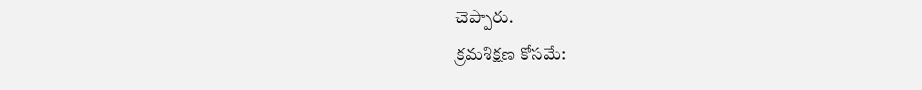చెప్పారు.
క్రమశిక్షణ కోసమే: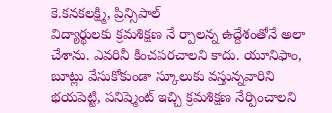కె.కనకలక్ష్మి, ప్రిన్సిపాల్
విద్యార్థులకు క్రమశిక్షణ నే ర్పాలన్న ఉద్దేశంతోనే అలా చేశాను. ఎవరినీ కించపరచాలని కాదు. యూనిఫాం, బూట్లు వేసుకోకుండా స్కూలుకు వస్తున్నవారిని భయపెట్టి, పనిష్మెంట్ ఇచ్చి క్రమశిక్షణ నేర్పించాలని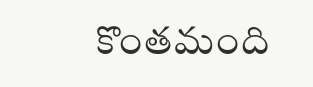కొంతమంది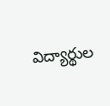విద్యార్థుల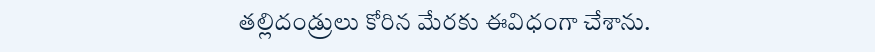తల్లిదండ్రులు కోరిన మేరకు ఈవిధంగా చేశాను.